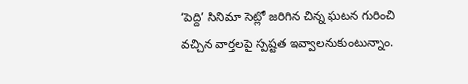‘పెద్ది’ సినిమా సెట్లో జరిగిన చిన్న ఘటన గురించి వచ్చిన వార్తలపై స్పష్టత ఇవ్వాలనుకుంటున్నాం.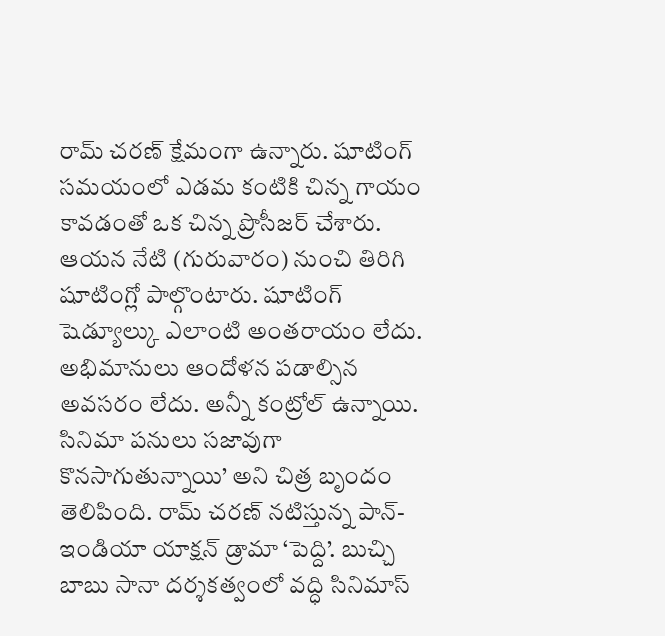రామ్ చరణ్ క్షేమంగా ఉన్నారు. షూటింగ్ సమయంలో ఎడమ కంటికి చిన్న గాయం కావడంతో ఒక చిన్న ప్రొసీజర్ చేశారు. ఆయన నేటి (గురువారం) నుంచి తిరిగి షూటింగ్లో పాల్గొంటారు. షూటింగ్ షెడ్యూల్కు ఎలాంటి అంతరాయం లేదు. అభిమానులు ఆందోళన పడాల్సిన అవసరం లేదు. అన్నీ కంట్రోల్ ఉన్నాయి. సినిమా పనులు సజావుగా కొనసాగుతున్నాయి’ అని చిత్ర బృందం తెలిపింది. రామ్ చరణ్ నటిస్తున్న పాన్-ఇండియా యాక్షన్ డ్రామా ‘పెద్ది’. బుచ్చి బాబు సానా దర్శకత్వంలో వద్ధి సినిమాస్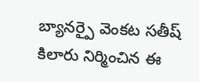బ్యానర్పై వెంకట సతీష్ కిలారు నిర్మించిన ఈ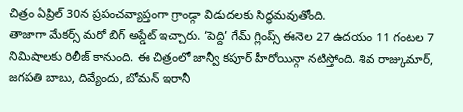చిత్రం ఏప్రిల్ 30న ప్రపంచవ్యాప్తంగా గ్రాండ్గా విడుదలకు సిద్ధమవుతోంది.
తాజాగా మేకర్స్ మరో బిగ్ అప్డేట్ ఇచ్చారు. ‘పెద్ది’ గేమ్ గ్లింప్స్ ఈనెల 27 ఉదయం 11 గంటల 7 నిమిషాలకు రిలీజ్ కానుంది. ఈ చిత్రంలో జాన్వీ కపూర్ హీరోయిన్గా నటిస్తోంది. శివ రాజ్కుమార్, జగపతి బాబు, దివ్యేందు, బోమన్ ఇరానీ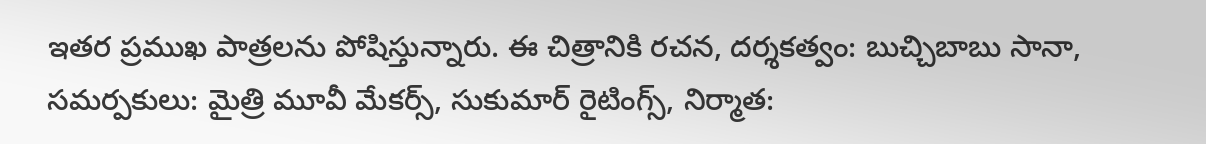ఇతర ప్రముఖ పాత్రలను పోషిస్తున్నారు. ఈ చిత్రానికి రచన, దర్శకత్వం: బుచ్చిబాబు సానా, సమర్పకులు: మైత్రి మూవీ మేకర్స్, సుకుమార్ రైటింగ్స్, నిర్మాత: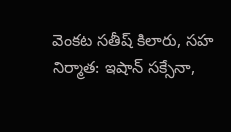వెంకట సతీష్ కిలారు, సహ నిర్మాత: ఇషాన్ సక్సేనా,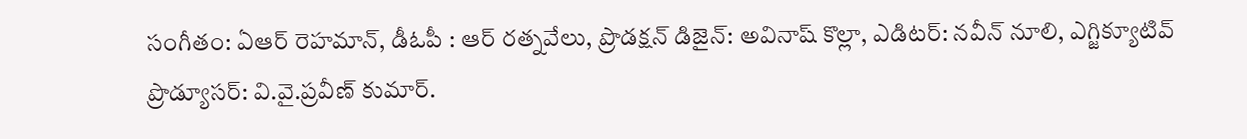సంగీతం: ఏఆర్ రెహమాన్, డీఓపీ : ఆర్ రత్నవేలు, ప్రొడక్షన్ డిజైన్: అవినాష్ కొల్లా, ఎడిటర్: నవీన్ నూలి, ఎగ్జిక్యూటివ్ ప్రొడ్యూసర్: వి.వై.ప్రవీణ్ కుమార్.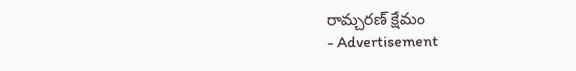రామ్చరణ్ క్షేమం
- Advertisement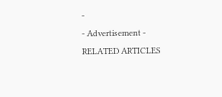-
- Advertisement -
RELATED ARTICLES